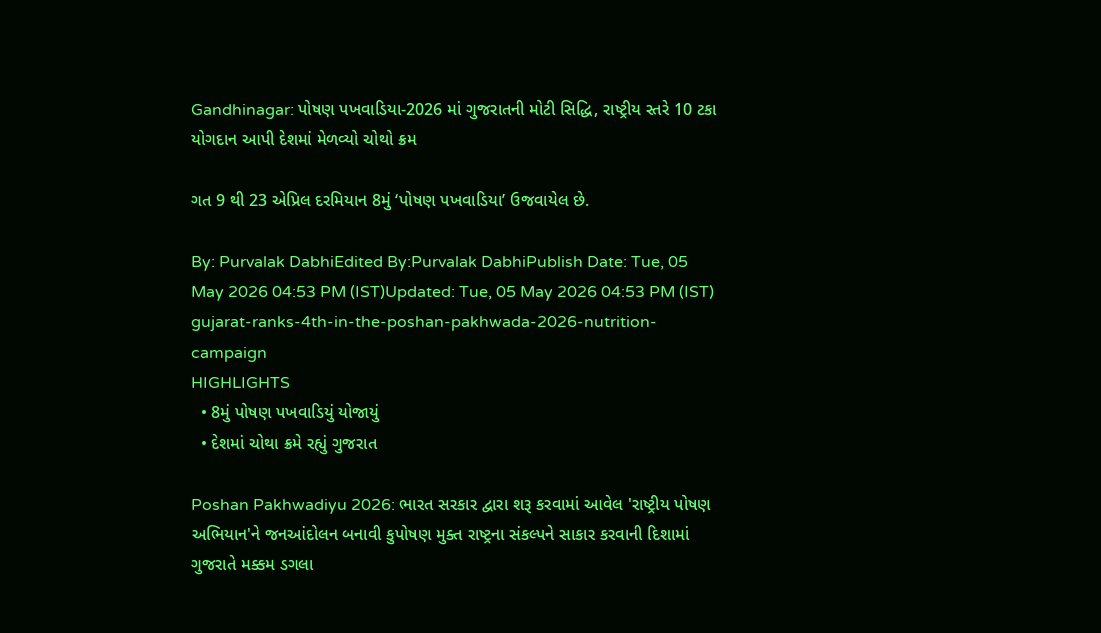Gandhinagar: પોષણ પખવાડિયા-2026 માં ગુજરાતની મોટી સિદ્ધિ, રાષ્ટ્રીય સ્તરે 10 ટકા યોગદાન આપી દેશમાં મેળવ્યો ચોથો ક્રમ

ગત 9 થી 23 એપ્રિલ દરમિયાન 8મું ‘પોષણ પખવાડિયા’ ઉજવાયેલ છે.

By: Purvalak DabhiEdited By:Purvalak DabhiPublish Date: Tue, 05 May 2026 04:53 PM (IST)Updated: Tue, 05 May 2026 04:53 PM (IST)
gujarat-ranks-4th-in-the-poshan-pakhwada-2026-nutrition-campaign
HIGHLIGHTS
  • 8મું પોષણ પખવાડિયું યોજાયું
  • દેશમાં ચોથા ક્રમે રહ્યું ગુજરાત

Poshan Pakhwadiyu 2026: ભારત સરકાર દ્વારા શરૂ કરવામાં આવેલ 'રાષ્ટ્રીય પોષણ અભિયાન'ને જનઆંદોલન બનાવી કુપોષણ મુક્ત રાષ્ટ્રના સંકલ્પને સાકાર કરવાની દિશામાં ગુજરાતે મક્કમ ડગલા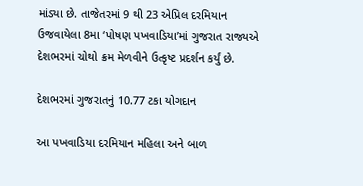માંડ્યા છે. તાજેતરમાં 9 થી 23 એપ્રિલ દરમિયાન ઉજવાયેલા 8મા ‘પોષણ પખવાડિયા’માં ગુજરાત રાજ્યએ દેશભરમાં ચોથો ક્રમ મેળવીને ઉત્કૃષ્ટ પ્રદર્શન કર્યું છે.

દેશભરમાં ગુજરાતનું 10.77 ટકા યોગદાન

આ પખવાડિયા દરમિયાન મહિલા અને બાળ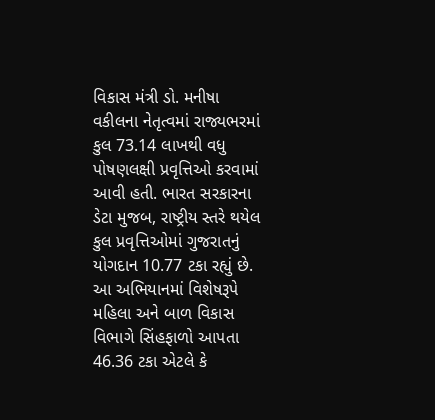વિકાસ મંત્રી ડો. મનીષા વકીલના નેતૃત્વમાં રાજ્યભરમાં કુલ 73.14 લાખથી વધુ પોષણલક્ષી પ્રવૃત્તિઓ કરવામાં આવી હતી. ભારત સરકારના ડેટા મુજબ, રાષ્ટ્રીય સ્તરે થયેલ કુલ પ્રવૃત્તિઓમાં ગુજરાતનું યોગદાન 10.77 ટકા રહ્યું છે. આ અભિયાનમાં વિશેષરૂપે મહિલા અને બાળ વિકાસ વિભાગે સિંહફાળો આપતા 46.36 ટકા એટલે કે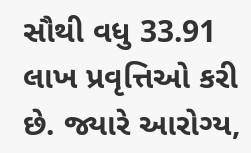સૌથી વધુ 33.91 લાખ પ્રવૃત્તિઓ કરી છે. જ્યારે આરોગ્ય,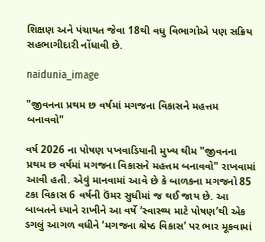શિક્ષણ અને પંચાયત જેવા 18થી વધુ વિભાગોએ પણ સક્રિય સહભાગીદારી નોંધાવી છે.

naidunia_image

"જીવનના પ્રથમ છ વર્ષમાં મગજના વિકાસને મહત્તમ બનાવવો"

વર્ષ 2026 ના પોષણ પખવાડિયાની મુખ્ય થીમ "જીવનના પ્રથમ છ વર્ષમાં મગજના વિકાસને મહત્તમ બનાવવો" રાખવામાં આવી હતી. એવું માનવામાં આવે છે કે બાળકના મગજનો 85 ટકા વિકાસ 6 વર્ષની ઉંમર સુધીમાં જ થઈ જાય છે. આ બાબતને ધ્યાને રાખીને આ વર્ષે ‘સ્વાસ્થ્ય માટે પોષણ’થી એક ડગલું આગળ વધીને ‘મગજના શ્રેષ્ઠ વિકાસ’ પર ભાર મૂકવામાં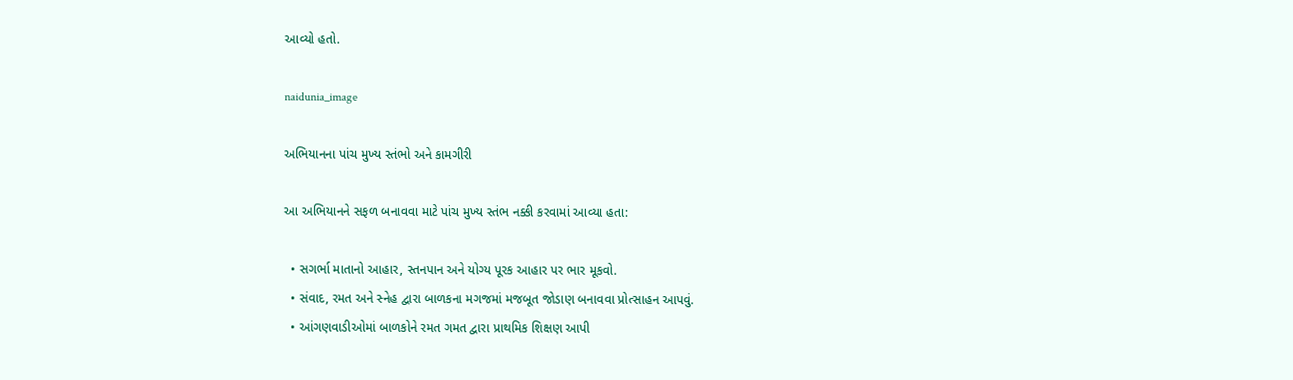આવ્યો હતો.

naidunia_image

અભિયાનના પાંચ મુખ્ય સ્તંભો અને કામગીરી

આ અભિયાનને સફળ બનાવવા માટે પાંચ મુખ્ય સ્તંભ નક્કી કરવામાં આવ્યા હતા:

  • સગર્ભા માતાનો આહાર, સ્તનપાન અને યોગ્ય પૂરક આહાર પર ભાર મૂકવો.
  • સંવાદ, રમત અને સ્નેહ દ્વારા બાળકના મગજમાં મજબૂત જોડાણ બનાવવા પ્રોત્સાહન આપવું.
  • આંગણવાડીઓમાં બાળકોને રમત ગમત દ્વારા પ્રાથમિક શિક્ષણ આપી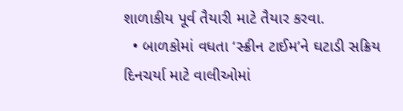શાળાકીય પૂર્વ તૈયારી માટે તૈયાર કરવા.
  • બાળકોમાં વધતા ‘સ્ક્રીન ટાઈમ’ને ઘટાડી સક્રિય દિનચર્યા માટે વાલીઓમાં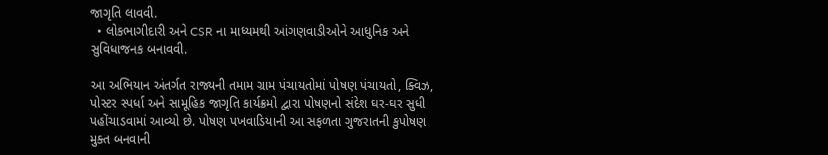જાગૃતિ લાવવી.
  • લોકભાગીદારી અને CSR ના માધ્યમથી આંગણવાડીઓને આધુનિક અને સુવિધાજનક બનાવવી.

આ અભિયાન અંતર્ગત રાજ્યની તમામ ગ્રામ પંચાયતોમાં પોષણ પંચાયતો, ક્વિઝ, પોસ્ટર સ્પર્ધા અને સામૂહિક જાગૃતિ કાર્યક્રમો દ્વારા પોષણનો સંદેશ ઘર-ઘર સુધી પહોંચાડવામાં આવ્યો છે. પોષણ પખવાડિયાની આ સફળતા ગુજરાતની કુપોષણ મુક્ત બનવાની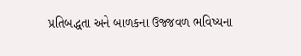પ્રતિબદ્ધતા અને બાળકના ઉજ્જવળ ભવિષ્યના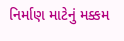નિર્માણ માટેનું મક્કમ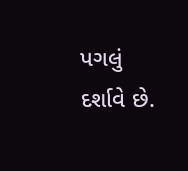પગલું દર્શાવે છે.